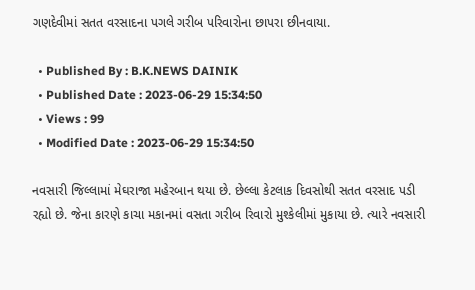ગણદેવીમાં સતત વરસાદના પગલે ગરીબ પરિવારોના છાપરા છીનવાયા.

  • Published By : B.K.NEWS DAINIK
  • Published Date : 2023-06-29 15:34:50
  • Views : 99
  • Modified Date : 2023-06-29 15:34:50

નવસારી જિલ્લામાં મેઘરાજા મહેરબાન થયા છે. છેલ્લા કેટલાક દિવસોથી સતત વરસાદ પડી રહ્યો છે. જેના કારણે કાચા મકાનમાં વસતા ગરીબ રિવારો મુશ્કેલીમાં મુકાયા છે. ત્યારે નવસારી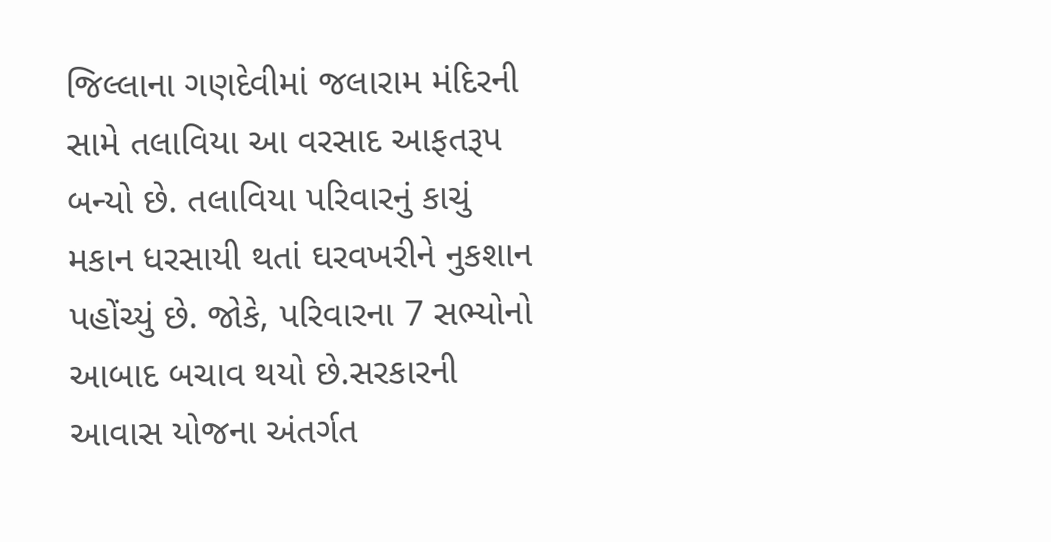જિલ્લાના ગણદેવીમાં જલારામ મંદિરની સામે તલાવિયા આ વરસાદ આફતરૂપ બન્યો છે. તલાવિયા પરિવારનું કાચું મકાન ધરસાયી થતાં ઘરવખરીને નુકશાન પહોંચ્યું છે. જોકે, પરિવારના 7 સભ્યોનો આબાદ બચાવ થયો છે.સરકારની આવાસ યોજના અંતર્ગત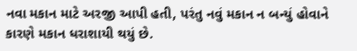નવા મકાન માટે અરજી આપી હતી, પરંતુ નવું મકાન ન બન્યું હોવાને કારણે મકાન ધરાશાયી થયું છે.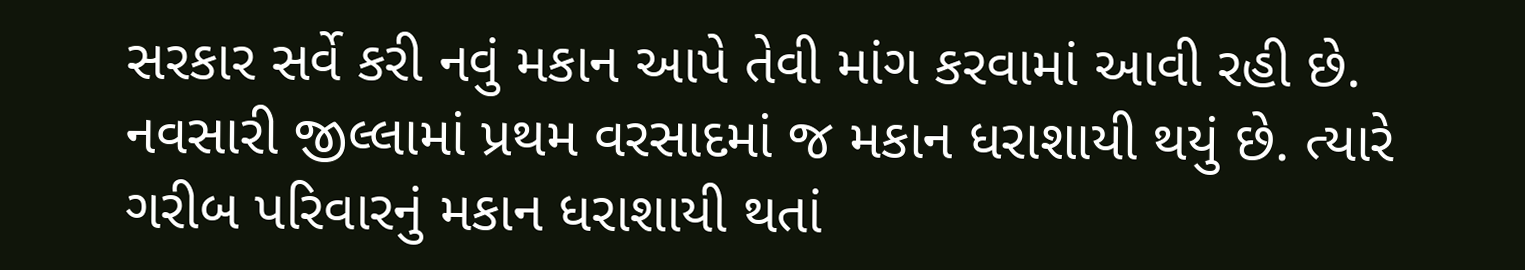સરકાર સર્વે કરી નવું મકાન આપે તેવી માંગ કરવામાં આવી રહી છે. નવસારી જીલ્લામાં પ્રથમ વરસાદમાં જ મકાન ધરાશાયી થયું છે. ત્યારે ગરીબ પરિવારનું મકાન ધરાશાયી થતાં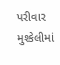પરીવાર મુશ્કેલીમાં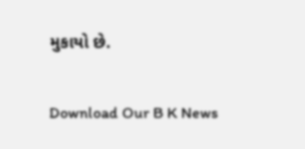મુકાયો છે.

Download Our B K News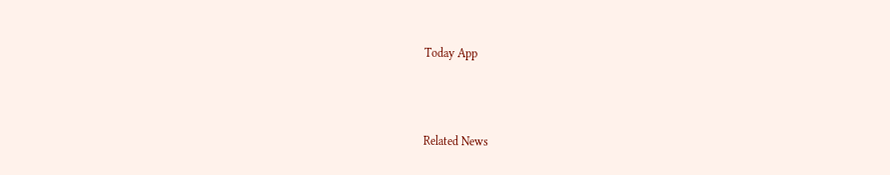Today App



Related News